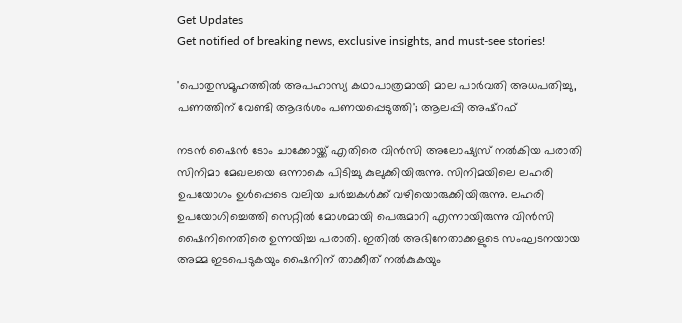Get Updates
Get notified of breaking news, exclusive insights, and must-see stories!

'പൊതുസമൂഹത്തിൽ അപഹാസ്യ കഥാപാത്രമായി മാല പാർവതി അധപതിച്ചു, പണത്തിന് വേണ്ടി ആദർശം പണയപ്പെടുത്തി'; ആലപ്പി അഷ്‌റഫ്

നടൻ ഷൈൻ ടോം ചാക്കോയ്ക്ക് എതിരെ വിൻസി അലോഷ്യസ് നൽകിയ പരാതി സിനിമാ മേഖലയെ ഒന്നാകെ പിടിച്ചു കുലുക്കിയിരുന്നു. സിനിമയിലെ ലഹരി ഉപയോഗം ഉൾപ്പെടെ വലിയ ചർച്ചകൾക്ക് വഴിയൊരുക്കിയിരുന്നു. ലഹരി ഉപയോഗിച്ചെത്തി സെറ്റിൽ മോശമായി പെരുമാറി എന്നായിരുന്നു വിൻസി ഷൈനിനെതിരെ ഉന്നയിച്ച പരാതി. ഇതിൽ അഭിനേതാക്കളുടെ സംഘടനയായ അമ്മ ഇടപെടുകയും ഷൈനിന് താക്കീത് നൽകുകയും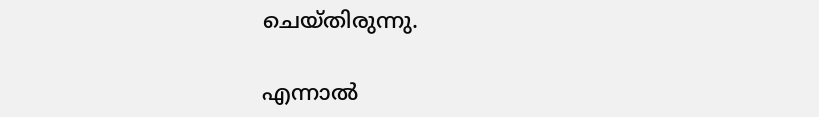ചെയ്‌തിരുന്നു.

എന്നാൽ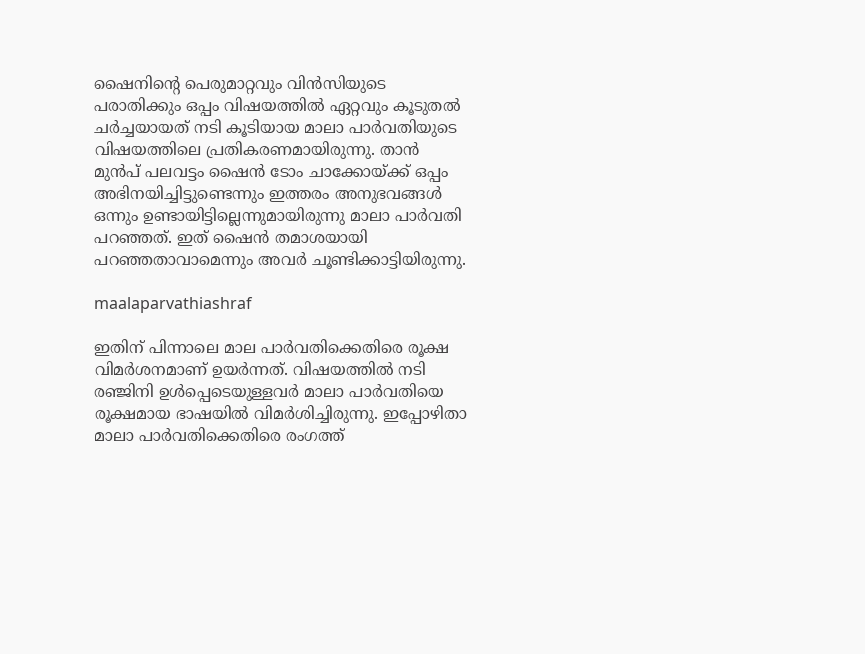ഷൈനിന്റെ പെരുമാറ്റവും വിൻസിയുടെ പരാതിക്കും ഒപ്പം വിഷയത്തിൽ ഏറ്റവും കൂടുതൽ ചർച്ചയായത് നടി കൂടിയായ മാലാ പാർവതിയുടെ വിഷയത്തിലെ പ്രതികരണമായിരുന്നു. താൻ മുൻപ് പലവട്ടം ഷൈൻ ടോം ചാക്കോയ്ക്ക് ഒപ്പം അഭിനയിച്ചിട്ടുണ്ടെന്നും ഇത്തരം അനുഭവങ്ങൾ ഒന്നും ഉണ്ടായിട്ടില്ലെന്നുമായിരുന്നു മാലാ പാർവതി പറഞ്ഞത്. ഇത് ഷൈൻ തമാശയായി പറഞ്ഞതാവാമെന്നും അവർ ചൂണ്ടിക്കാട്ടിയിരുന്നു.

maalaparvathiashraf

ഇതിന് പിന്നാലെ മാല പാർവതിക്കെതിരെ രൂക്ഷ വിമർശനമാണ് ഉയർന്നത്. വിഷയത്തിൽ നടി രഞ്ജിനി ഉൾപ്പെടെയുള്ളവർ മാലാ പാർവതിയെ രൂക്ഷമായ ഭാഷയിൽ വിമർശിച്ചിരുന്നു. ഇപ്പോഴിതാ മാലാ പാർവതിക്കെതിരെ രംഗത്ത്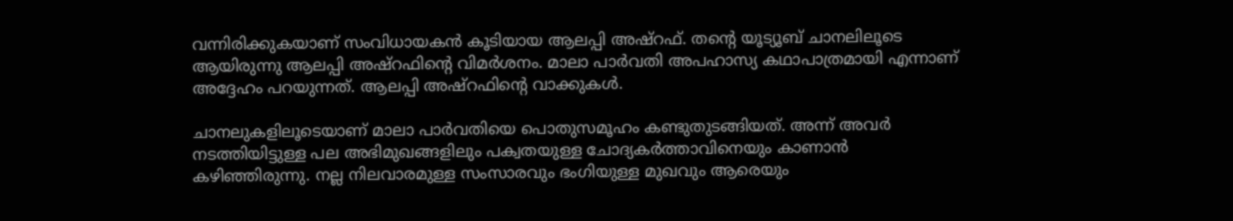വന്നിരിക്കുകയാണ് സംവിധായകൻ കൂടിയായ ആലപ്പി അഷ്‌റഫ്. തന്റെ യൂട്യൂബ് ചാനലിലൂടെ ആയിരുന്നു ആലപ്പി അഷ്‌റഫിന്റെ വിമർശനം. മാലാ പാർവതി അപഹാസ്യ കഥാപാത്രമായി എന്നാണ് അദ്ദേഹം പറയുന്നത്. ആലപ്പി അഷ്‌റഫിന്റെ വാക്കുകൾ.

ചാനലുകളിലൂടെയാണ് മാലാ പാർവതിയെ പൊതുസമൂഹം കണ്ടുതുടങ്ങിയത്. അന്ന് അവർ നടത്തിയിട്ടുള്ള പല അഭിമുഖങ്ങളിലും പക്വതയുള്ള ചോദ്യകർത്താവിനെയും കാണാൻ കഴിഞ്ഞിരുന്നു. നല്ല നിലവാരമുള്ള സംസാരവും ഭംഗിയുള്ള മുഖവും ആരെയും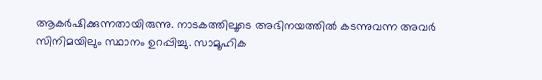ആകർഷിക്കുന്നതായിരുന്നു. നാടകത്തിലൂടെ അഭിനയത്തിൽ കടന്നുവന്ന അവര്‍ സിനിമയിലും സ്ഥാനം ഉറപ്പിച്ചു. സാമൂഹിക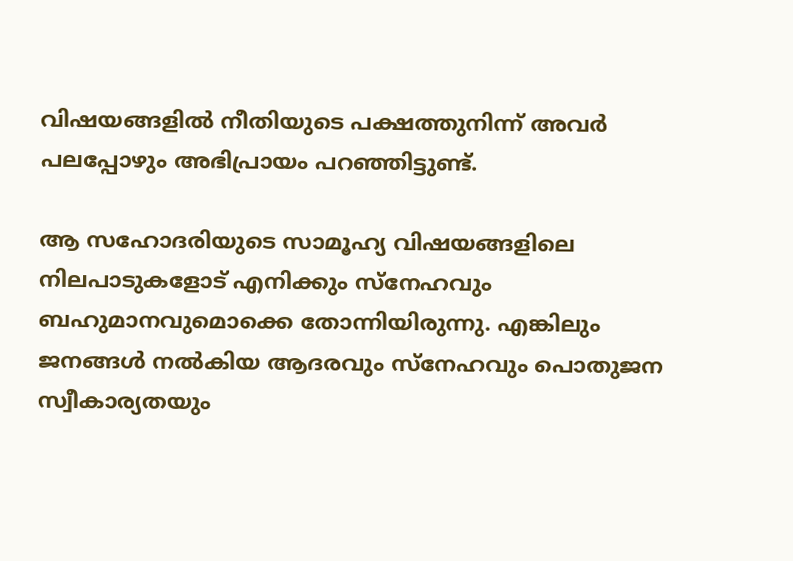വിഷയങ്ങളിൽ നീതിയുടെ പക്ഷത്തുനിന്ന് അവർ പലപ്പോഴും അഭിപ്രായം പറഞ്ഞിട്ടുണ്ട്.

ആ സഹോദരിയുടെ സാമൂഹ്യ വിഷയങ്ങളിലെ നിലപാടുകളോട് എനിക്കും സ്നേഹവും ബഹുമാനവുമൊക്കെ തോന്നിയിരുന്നു. എങ്കിലും ജനങ്ങൾ നൽകിയ ആദരവും സ്നേഹവും പൊതുജന സ്വീകാര്യതയും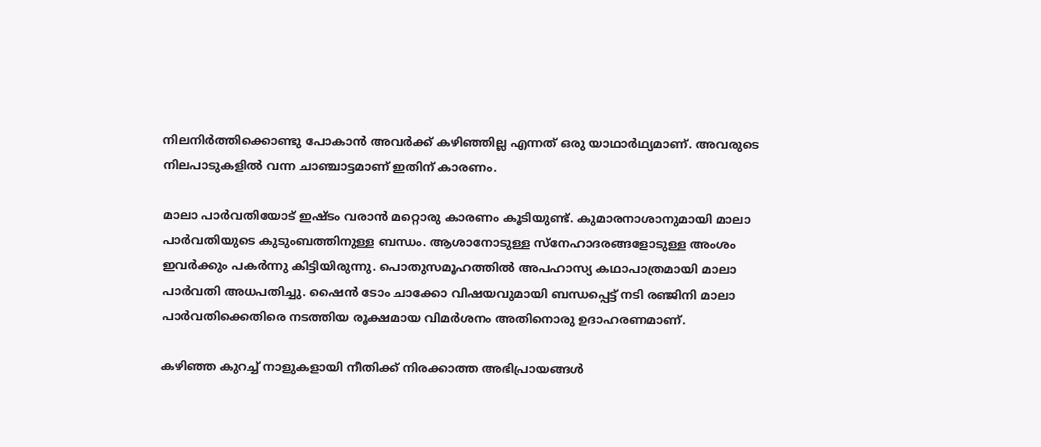നിലനിർത്തിക്കൊണ്ടു പോകാൻ അവർക്ക് കഴിഞ്ഞില്ല എന്നത് ഒരു യാഥാർഥ്യമാണ്. അവരുടെ നിലപാടുകളിൽ വന്ന ചാഞ്ചാട്ടമാണ് ഇതിന് കാരണം.

മാലാ പാർവതിയോട് ഇഷ്‌ടം വരാൻ മറ്റൊരു കാരണം കൂടിയുണ്ട്. കുമാരനാശാനുമായി മാലാ പാർവതിയുടെ കുടുംബത്തിനുള്ള ബന്ധം. ആശാനോടുള്ള സ്നേഹാദരങ്ങളോടുള്ള അംശം ഇവർക്കും പകർന്നു കിട്ടിയിരുന്നു. പൊതുസമൂഹത്തിൽ അപഹാസ്യ കഥാപാത്രമായി മാലാ പാർവതി അധപതിച്ചു. ഷൈൻ ടോം ചാക്കോ വിഷയവുമായി ബന്ധപ്പെട്ട് നടി രഞ്ജിനി മാലാ പാർവതിക്കെതിരെ നടത്തിയ രൂക്ഷമായ വിമർശനം അതിനൊരു ഉദാഹരണമാണ്.

കഴിഞ്ഞ കുറച്ച് നാളുകളായി നീതിക്ക് നിരക്കാത്ത അഭിപ്രായങ്ങൾ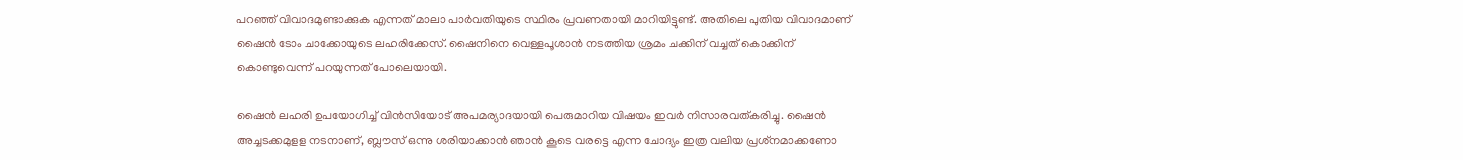പറഞ്ഞ് വിവാദമുണ്ടാക്കുക എന്നത് മാലാ പാർവതിയുടെ സ്ഥിരം പ്രവണതായി മാറിയിട്ടുണ്ട്. അതിലെ പുതിയ വിവാദമാണ് ഷൈൻ ടോം ചാക്കോയുടെ ലഹരിക്കേസ്. ഷൈനിനെ വെള്ളപൂശാൻ നടത്തിയ ശ്രമം ചക്കിന് വച്ചത് കൊക്കിന് കൊണ്ടുവെന്ന് പറയുന്നത് പോലെയായി.

ഷൈൻ ലഹരി ഉപയോഗിച്ച് വിൻസിയോട് അപമര്യാദയായി പെരുമാറിയ വിഷയം ഇവർ നിസാരവത്കരിച്ചു. ഷൈൻ അച്ചടക്കമുളള നടനാണ്, ബ്ലൗസ് ഒന്നു ശരിയാക്കാൻ ഞാൻ കൂടെ വരട്ടെ എന്ന ചോദ്യം ഇത്ര വലിയ പ്രശ്‌നമാക്കണോ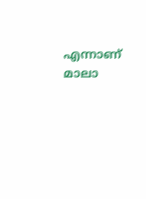എന്നാണ് മാലാ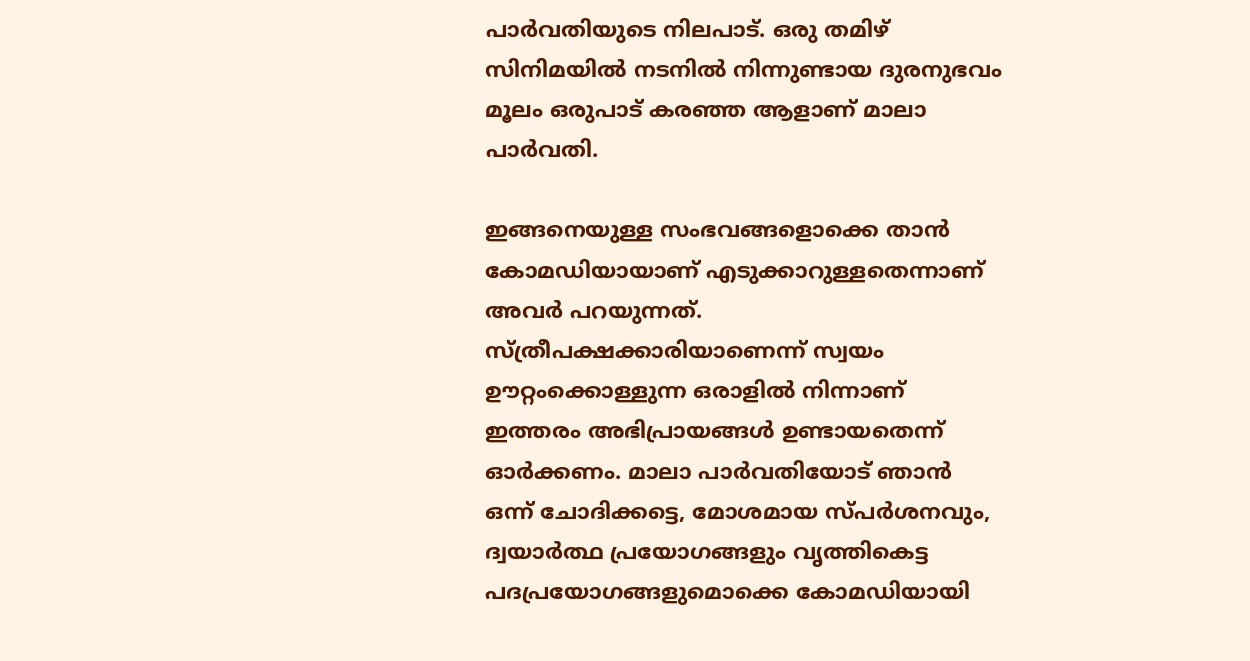പാർവതിയുടെ നിലപാട്. ഒരു തമിഴ് സിനിമയിൽ നടനിൽ നിന്നുണ്ടായ ദുരനുഭവം മൂലം ഒരുപാട് കരഞ്ഞ ആളാണ് മാലാ പാർവതി.

ഇങ്ങനെയുള്ള സംഭവങ്ങളൊക്കെ താന്‍ കോമഡിയായാണ് എടുക്കാറുള്ളതെന്നാണ് അവർ പറയുന്നത്. സ്ത്രീപക്ഷക്കാരിയാണെന്ന് സ്വയം ഊറ്റംക്കൊള്ളുന്ന ഒരാളിൽ നിന്നാണ് ഇത്തരം അഭിപ്രായങ്ങൾ ഉണ്ടായതെന്ന് ഓർക്കണം. മാലാ പാർവതിയോട് ഞാൻ ഒന്ന് ചോദിക്കട്ടെ, മോശമായ സ്‌പർശനവും, ദ്വയാർത്ഥ പ്രയോഗങ്ങളും വൃത്തികെട്ട പദപ്രയോഗങ്ങളുമൊക്കെ കോമഡിയായി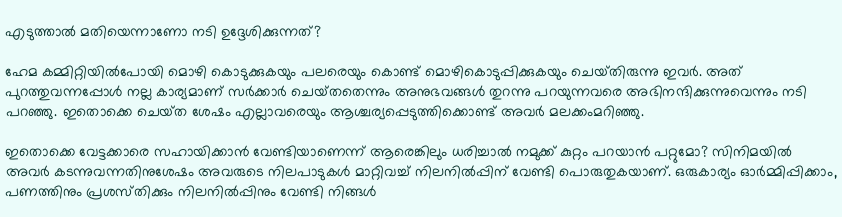എടുത്താൽ മതിയെന്നാണോ നടി ഉദ്ദേശിക്കുന്നത്?

ഹേമ കമ്മിറ്റിയിൽപോയി മൊഴി കൊടുക്കുകയും പലരെയും കൊണ്ട് മൊഴികൊടുപ്പിക്കുകയും ചെയ്‌തിരുന്നു ഇവർ. അത് പുറത്തുവന്നപ്പോൾ നല്ല കാര്യമാണ് സർക്കാർ ചെയ്‌തതെന്നും അനുഭവങ്ങൾ തുറന്നു പറയുന്നവരെ അഭിനന്ദിക്കുന്നുവെന്നും നടി പറഞ്ഞു. ഇതൊക്കെ ചെയ്‌ത ശേഷം എല്ലാവരെയും ആശ്ചര്യപ്പെടുത്തിക്കൊണ്ട് അവര്‍ മലക്കംമറിഞ്ഞു.

ഇതൊക്കെ വേട്ടക്കാരെ സഹായിക്കാന്‍ വേണ്ടിയാണെന്ന് ആരെങ്കിലും ധരിച്ചാൽ നമുക്ക് കുറ്റം പറയാൻ പറ്റുമോ? സിനിമയിൽ അവർ കടന്നുവന്നതിനുശേഷം അവരുടെ നിലപാടുകൾ മാറ്റിവച്ച് നിലനിൽപ്പിന് വേണ്ടി പൊരുതുകയാണ്. ഒരുകാര്യം ഓർമ്മിപ്പിക്കാം, പണത്തിനും പ്രശസ്‌തിക്കും നിലനിൽപ്പിനും വേണ്ടി നിങ്ങൾ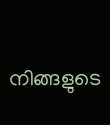നിങ്ങളുടെ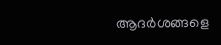ആദർശങ്ങളെ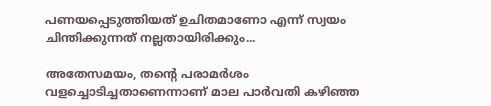പണയപ്പെടുത്തിയത് ഉചിതമാണോ എന്ന് സ്വയം ചിന്തിക്കുന്നത് നല്ലതായിരിക്കും...

അതേസമയം, തന്റെ പരാമർശം വളച്ചൊടിച്ചതാണെന്നാണ് മാല പാർവതി കഴിഞ്ഞ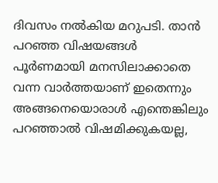ദിവസം നൽകിയ മറുപടി. താൻ പറഞ്ഞ വിഷയങ്ങൾ പൂർണമായി മനസിലാക്കാതെ വന്ന വാർത്തയാണ് ഇതെന്നും അങ്ങനെയൊരാള്‍ എന്തെങ്കിലും പറഞ്ഞാല്‍ വിഷമിക്കുകയല്ല,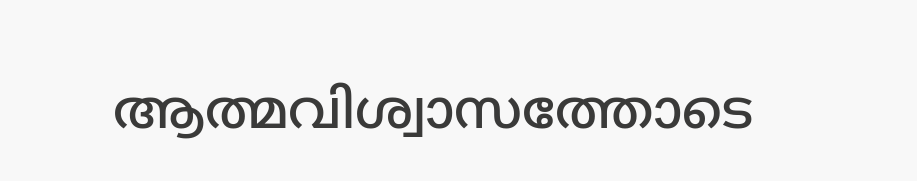ആത്മവിശ്വാസത്തോടെ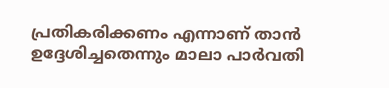പ്രതികരിക്കണം എന്നാണ് താൻ ഉദ്ദേശിച്ചതെന്നും മാലാ പാർവതി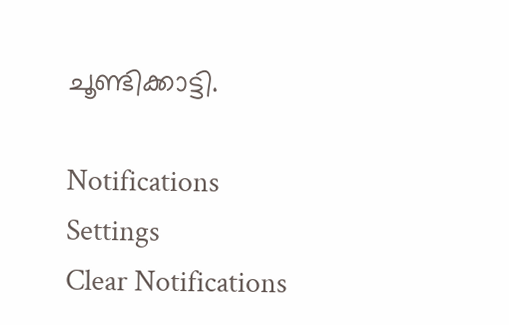ചൂണ്ടിക്കാട്ടി.

Notifications
Settings
Clear Notifications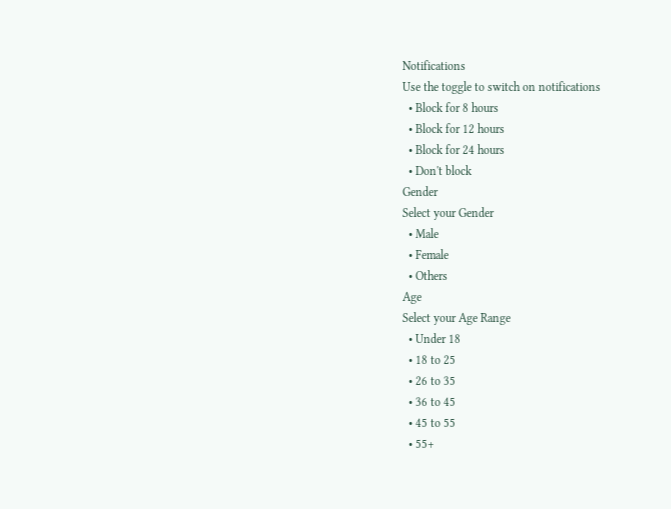Notifications
Use the toggle to switch on notifications
  • Block for 8 hours
  • Block for 12 hours
  • Block for 24 hours
  • Don't block
Gender
Select your Gender
  • Male
  • Female
  • Others
Age
Select your Age Range
  • Under 18
  • 18 to 25
  • 26 to 35
  • 36 to 45
  • 45 to 55
  • 55+